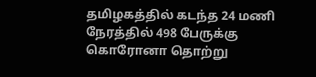தமிழகத்தில் கடந்த 24 மணி நேரத்தில் 498 பேருக்கு கொரோனா தொற்று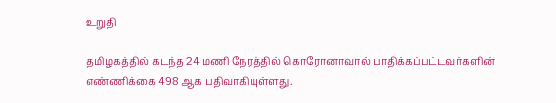உறுதி

தமிழகத்தில் கடந்த 24 மணி நேரத்தில் கொரோனாவால் பாதிக்கப்பட்டவர்களின் எண்ணிக்கை 498 ஆக பதிவாகியுள்ளது.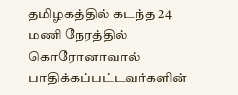தமிழகத்தில் கடந்த 24 மணி நேரத்தில் கொரோனாவால் பாதிக்கப்பட்டவர்களின்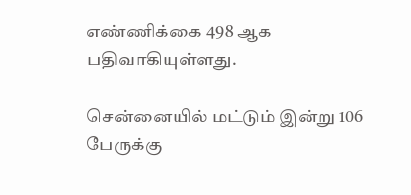எண்ணிக்கை 498 ஆக பதிவாகியுள்ளது.

சென்னையில் மட்டும் இன்று 106 பேருக்கு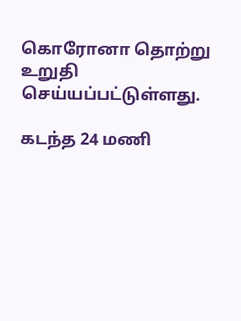கொரோனா தொற்று  உறுதி செய்யப்பட்டுள்ளது.

கடந்த 24 மணி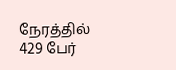நேரத்தில் 429 பேர்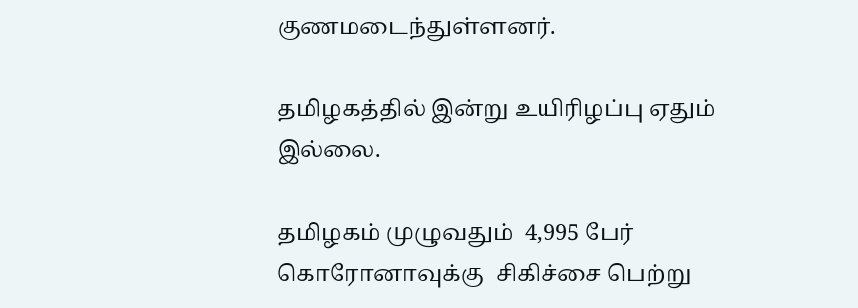குணமடைந்துள்ளனர்.

தமிழகத்தில் இன்று உயிரிழப்பு ஏதும் இல்லை.

தமிழகம் முழுவதும்  4,995 பேர் கொரோனாவுக்கு  சிகிச்சை பெற்று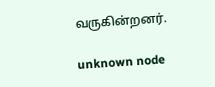வருகின்றனர்.

unknown node